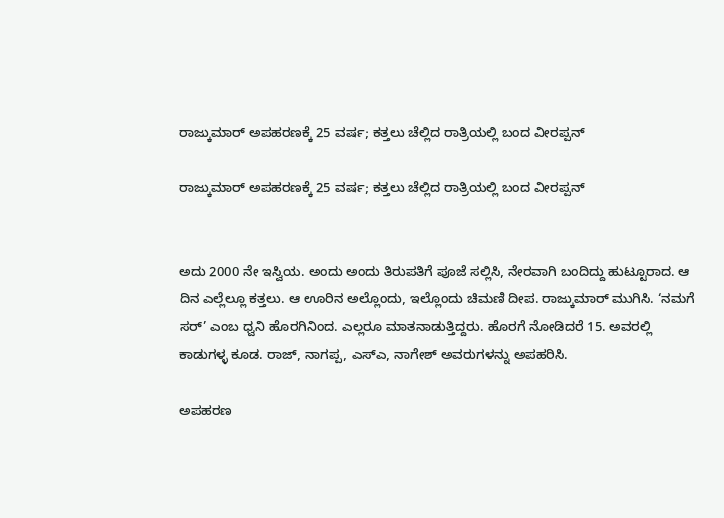ರಾಜ್ಕುಮಾರ್ ಅಪಹರಣಕ್ಕೆ 25 ವರ್ಷ; ಕತ್ತಲು ಚೆಲ್ಲಿದ ರಾತ್ರಿಯಲ್ಲಿ ಬಂದ ವೀರಪ್ಪನ್

ರಾಜ್ಕುಮಾರ್ ಅಪಹರಣಕ್ಕೆ 25 ವರ್ಷ; ಕತ್ತಲು ಚೆಲ್ಲಿದ ರಾತ್ರಿಯಲ್ಲಿ ಬಂದ ವೀರಪ್ಪನ್


ಅದು 2000 ನೇ ಇಸ್ವಿಯ. ಅಂದು ಅಂದು ತಿರುಪತಿಗೆ ಪೂಜೆ ಸಲ್ಲಿಸಿ, ನೇರವಾಗಿ ಬಂದಿದ್ದು ಹುಟ್ಟೂರಾದ. ಆ ದಿನ ಎಲ್ಲೆಲ್ಲೂ ಕತ್ತಲು. ಆ ಊರಿನ ಅಲ್ಲೊಂದು, ಇಲ್ಲೊಂದು ಚಿಮಣಿ ದೀಪ. ರಾಜ್ಕುಮಾರ್ ಮುಗಿಸಿ. ‘ನಮಗೆ ಸರ್’ ಎಂಬ ಧ್ವನಿ ಹೊರಗಿನಿಂದ. ಎಲ್ಲರೂ ಮಾತನಾಡುತ್ತಿದ್ದರು. ಹೊರಗೆ ನೋಡಿದರೆ 15. ಅವರಲ್ಲಿ ಕಾಡುಗಳ್ಳ ಕೂಡ. ರಾಜ್, ನಾಗಪ್ಪ, ಎಸ್ಎ, ನಾಗೇಶ್ ಅವರುಗಳನ್ನು ಅಪಹರಿಸಿ.

ಅಪಹರಣ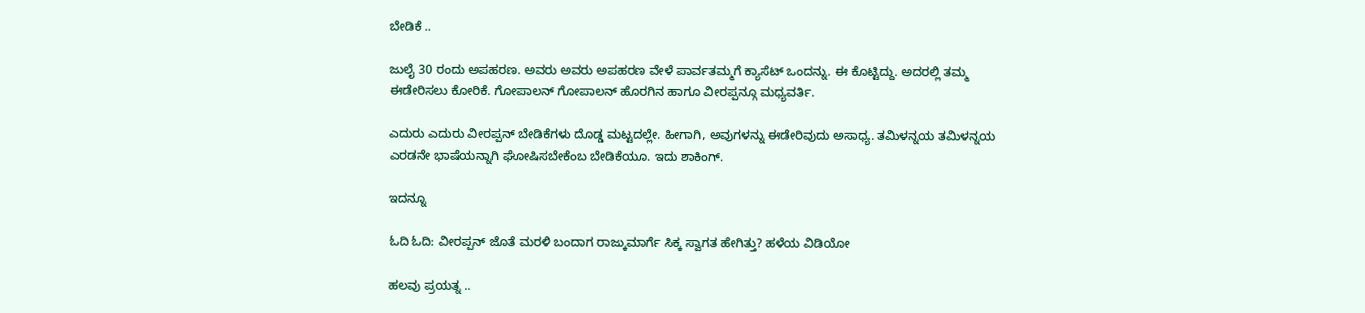ಬೇಡಿಕೆ ..

ಜುಲೈ 30 ರಂದು ಅಪಹರಣ. ಅವರು ಅವರು ಅಪಹರಣ ವೇಳೆ ಪಾರ್ವತಮ್ಮಗೆ ಕ್ಯಾಸೆಟ್ ಒಂದನ್ನು. ಈ ಕೊಟ್ಟಿದ್ದು. ಅದರಲ್ಲಿ ತಮ್ಮ ಈಡೇರಿಸಲು ಕೋರಿಕೆ. ಗೋಪಾಲನ್ ಗೋಪಾಲನ್ ಹೊರಗಿನ ಹಾಗೂ ವೀರಪ್ಪನ್ಗೂ ಮಧ್ಯವರ್ತಿ.

ಎದುರು ಎದುರು ವೀರಪ್ಪನ್ ಬೇಡಿಕೆಗಳು ದೊಡ್ಡ ಮಟ್ಟದಲ್ಲೇ. ಹೀಗಾಗಿ, ಅವುಗಳನ್ನು ಈಡೇರಿವುದು ಅಸಾಧ್ಯ. ತಮಿಳನ್ನಯ ತಮಿಳನ್ನಯ ಎರಡನೇ ಭಾಷೆಯನ್ನಾಗಿ ಘೋಷಿಸಬೇಕೆಂಬ ಬೇಡಿಕೆಯೂ. ಇದು ಶಾಕಿಂಗ್.

ಇದನ್ನೂ

ಓದಿ ಓದಿ: ವೀರಪ್ಪನ್ ಜೊತೆ ಮರಳಿ ಬಂದಾಗ ರಾಜ್ಕುಮಾರ್ಗೆ ಸಿಕ್ಕ ಸ್ವಾಗತ ಹೇಗಿತ್ತು? ಹಳೆಯ ವಿಡಿಯೋ

ಹಲವು ಪ್ರಯತ್ನ ..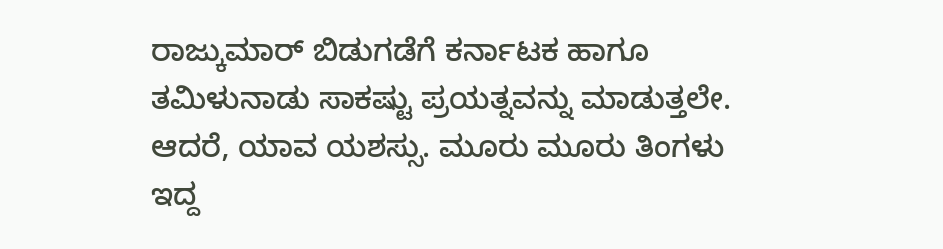ರಾಜ್ಕುಮಾರ್ ಬಿಡುಗಡೆಗೆ ಕರ್ನಾಟಕ ಹಾಗೂ ತಮಿಳುನಾಡು ಸಾಕಷ್ಟು ಪ್ರಯತ್ನವನ್ನು ಮಾಡುತ್ತಲೇ. ಆದರೆ, ಯಾವ ಯಶಸ್ಸು. ಮೂರು ಮೂರು ತಿಂಗಳು ಇದ್ದ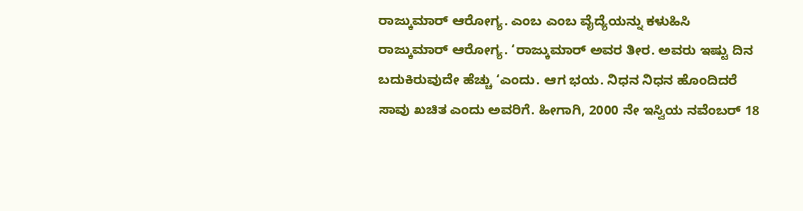ರಾಜ್ಕುಮಾರ್ ಆರೋಗ್ಯ. ಎಂಬ ಎಂಬ ವೈದ್ಯೆಯನ್ನು ಕಳುಹಿಸಿ ರಾಜ್ಕುಮಾರ್ ಆರೋಗ್ಯ. ‘ರಾಜ್ಕುಮಾರ್ ಅವರ ತೀರ. ಅವರು ಇಷ್ಟು ದಿನ ಬದುಕಿರುವುದೇ ಹೆಚ್ಚು ‘ಎಂದು. ಆಗ ಭಯ. ನಿಧನ ನಿಧನ ಹೊಂದಿದರೆ ಸಾವು ಖಚಿತ ಎಂದು ಅವರಿಗೆ. ಹೀಗಾಗಿ, 2000 ನೇ ಇಸ್ವಿಯ ನವೆಂಬರ್ 18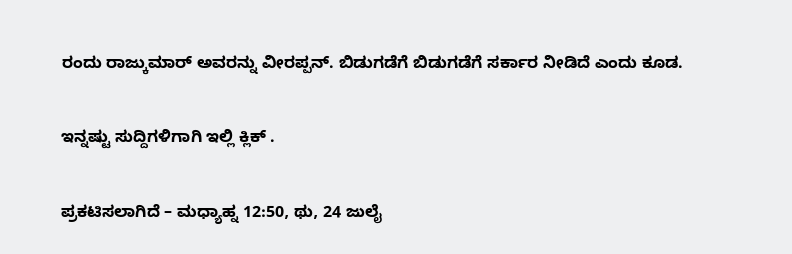ರಂದು ರಾಜ್ಕುಮಾರ್ ಅವರನ್ನು ವೀರಪ್ಪನ್. ಬಿಡುಗಡೆಗೆ ಬಿಡುಗಡೆಗೆ ಸರ್ಕಾರ ನೀಡಿದೆ ಎಂದು ಕೂಡ.

ಇನ್ನಷ್ಟು ಸುದ್ದಿಗಳಿಗಾಗಿ ಇಲ್ಲಿ ಕ್ಲಿಕ್ .

ಪ್ರಕಟಿಸಲಾಗಿದೆ – ಮಧ್ಯಾಹ್ನ 12:50, ಥು, 24 ಜುಲೈ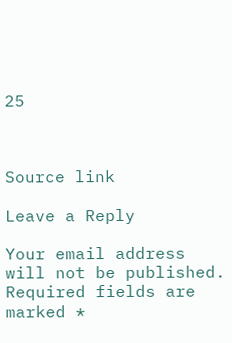25



Source link

Leave a Reply

Your email address will not be published. Required fields are marked *